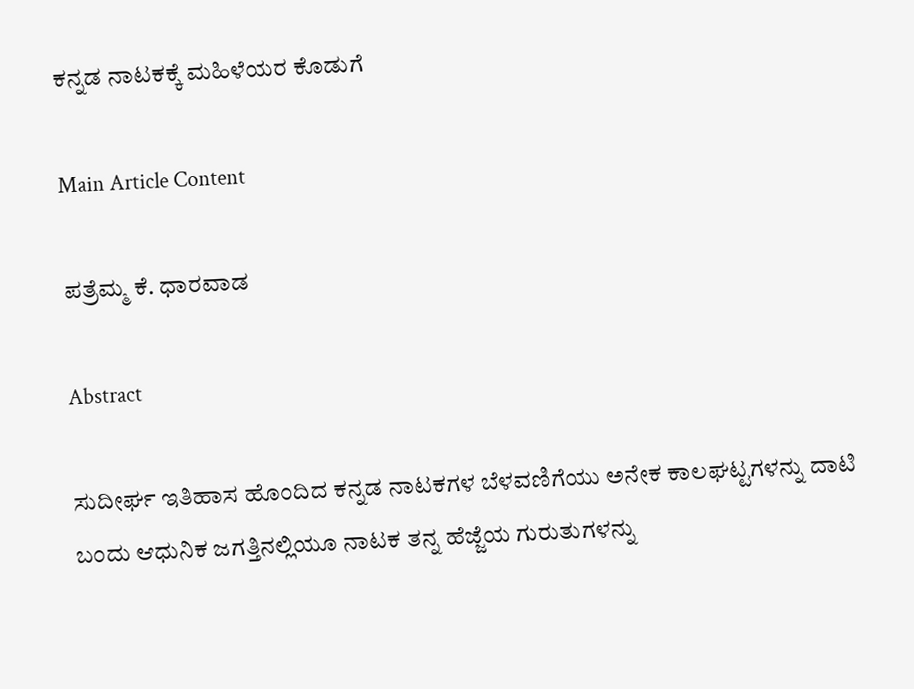ಕನ್ನಡ ನಾಟಕಕ್ಕೆ ಮಹಿಳೆಯರ ಕೊಡುಗೆ

Main Article Content

ಪತ್ರೆಮ್ಮ ಕೆ. ಧಾರವಾಡ

Abstract

ಸುದೀರ್ಘ ಇತಿಹಾಸ ಹೊಂದಿದ ಕನ್ನಡ ನಾಟಕಗಳ ಬೆಳವಣಿಗೆಯು ಅನೇಕ ಕಾಲಘಟ್ಟಗಳನ್ನು ದಾಟಿ ಬಂದು ಆಧುನಿಕ ಜಗತ್ತಿನಲ್ಲಿಯೂ ನಾಟಕ ತನ್ನ ಹೆಜ್ಜೆಯ ಗುರುತುಗಳನ್ನು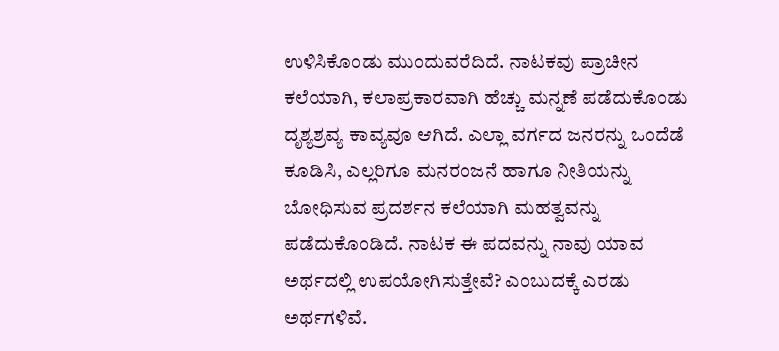ಉಳಿಸಿಕೊಂಡು ಮುಂದುವರೆದಿದೆ. ನಾಟಕವು ಪ್ರಾಚೀನ ಕಲೆಯಾಗಿ, ಕಲಾಪ್ರಕಾರವಾಗಿ ಹೆಚ್ಚು ಮನ್ನಣೆ ಪಡೆದುಕೊಂಡು ದೃಶ್ಯಶ್ರವ್ಯ ಕಾವ್ಯವೂ ಆಗಿದೆ. ಎಲ್ಲಾ ವರ್ಗದ ಜನರನ್ನು ಒಂದೆಡೆ ಕೂಡಿಸಿ, ಎಲ್ಲರಿಗೂ ಮನರಂಜನೆ ಹಾಗೂ ನೀತಿಯನ್ನು ಬೋಧಿಸುವ ಪ್ರದರ್ಶನ ಕಲೆಯಾಗಿ ಮಹತ್ವವನ್ನು ಪಡೆದುಕೊಂಡಿದೆ. ನಾಟಕ ಈ ಪದವನ್ನು ನಾವು ಯಾವ ಅರ್ಥದಲ್ಲಿ ಉಪಯೋಗಿಸುತ್ತೇವೆ? ಎಂಬುದಕ್ಕೆ ಎರಡು ಅರ್ಥಗಳಿವೆ.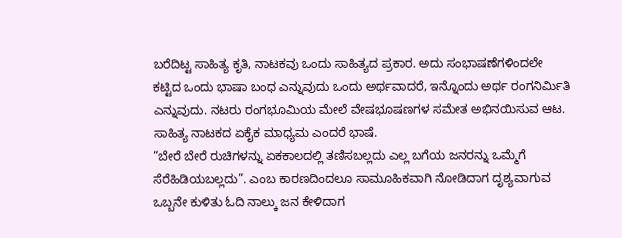ಬರೆದಿಟ್ಟ ಸಾಹಿತ್ಯ ಕೃತಿ, ನಾಟಕವು ಒಂದು ಸಾಹಿತ್ಯದ ಪ್ರಕಾರ. ಅದು ಸಂಭಾಷಣೆಗಳಿಂದಲೇ ಕಟ್ಟಿದ ಒಂದು ಭಾಷಾ ಬಂಧ ಎನ್ನುವುದು ಒಂದು ಅರ್ಥವಾದರೆ, ಇನ್ನೊಂದು ಅರ್ಥ ರಂಗನಿರ್ಮಿತಿ ಎನ್ನುವುದು. ನಟರು ರಂಗಭೂಮಿಯ ಮೇಲೆ ವೇಷಭೂಷಣಗಳ ಸಮೇತ ಅಭಿನಯಿಸುವ ಆಟ. ಸಾಹಿತ್ಯ ನಾಟಕದ ಏಕೈಕ ಮಾಧ್ಯಮ ಎಂದರೆ ಭಾಷೆ.
“ಬೇರೆ ಬೇರೆ ರುಚಿಗಳನ್ನು ಏಕಕಾಲದಲ್ಲಿ ತಣಿಸಬಲ್ಲದು ಎಲ್ಲ ಬಗೆಯ ಜನರನ್ನು ಒಮ್ಮೆಗೆ ಸೆರೆಹಿಡಿಯಬಲ್ಲದು”. ಎಂಬ ಕಾರಣದಿಂದಲೂ ಸಾಮೂಹಿಕವಾಗಿ ನೋಡಿದಾಗ ದೃಶ್ಯವಾಗುವ ಒಬ್ಬನೇ ಕುಳಿತು ಓದಿ ನಾಲ್ಕು ಜನ ಕೇಳಿದಾಗ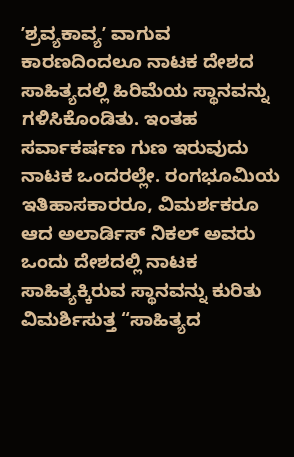ʼಶ್ರವ್ಯಕಾವ್ಯʼ ವಾಗುವ ಕಾರಣದಿಂದಲೂ ನಾಟಕ ದೇಶದ ಸಾಹಿತ್ಯದಲ್ಲಿ ಹಿರಿಮೆಯ ಸ್ಥಾನವನ್ನು ಗಳಿಸಿಕೊಂಡಿತು. ಇಂತಹ ಸರ್ವಾಕರ್ಷಣ ಗುಣ ಇರುವುದು ನಾಟಕ ಒಂದರಲ್ಲೇ. ರಂಗಭೂಮಿಯ ಇತಿಹಾಸಕಾರರೂ, ವಿಮರ್ಶಕರೂ ಆದ ಅಲಾರ್ಡಿಸ್ ನಿಕಲ್ ಅವರು ಒಂದು ದೇಶದಲ್ಲಿ ನಾಟಕ ಸಾಹಿತ್ಯಕ್ಕಿರುವ ಸ್ಥಾನವನ್ನು ಕುರಿತು ವಿಮರ್ಶಿಸುತ್ತ “ಸಾಹಿತ್ಯದ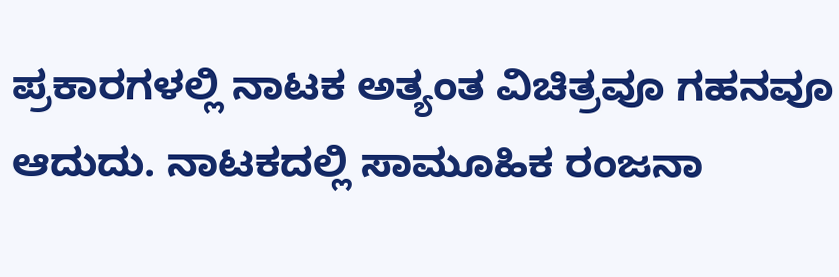ಪ್ರಕಾರಗಳಲ್ಲಿ ನಾಟಕ ಅತ್ಯಂತ ವಿಚಿತ್ರವೂ ಗಹನವೂ ಆದುದು. ನಾಟಕದಲ್ಲಿ ಸಾಮೂಹಿಕ ರಂಜನಾ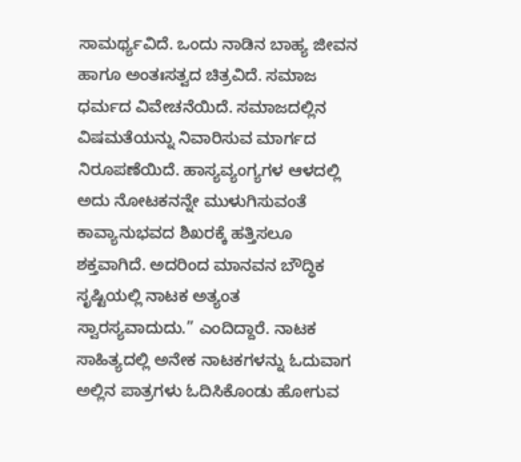ಸಾಮರ್ಥ್ಯವಿದೆ. ಒಂದು ನಾಡಿನ ಬಾಹ್ಯ ಜೀವನ ಹಾಗೂ ಅಂತಃಸತ್ವದ ಚಿತ್ರವಿದೆ. ಸಮಾಜ ಧರ್ಮದ ವಿವೇಚನೆಯಿದೆ. ಸಮಾಜದಲ್ಲಿನ ವಿಷಮತೆಯನ್ನು ನಿವಾರಿಸುವ ಮಾರ್ಗದ ನಿರೂಪಣೆಯಿದೆ. ಹಾಸ್ಯವ್ಯಂಗ್ಯಗಳ ಆಳದಲ್ಲಿ ಅದು ನೋಟಕನನ್ನೇ ಮುಳುಗಿಸುವಂತೆ ಕಾವ್ಯಾನುಭವದ ಶಿಖರಕ್ಕೆ ಹತ್ತಿಸಲೂ ಶಕ್ತವಾಗಿದೆ. ಅದರಿಂದ ಮಾನವನ ಬೌದ್ಧಿಕ ಸೃಷ್ಟಿಯಲ್ಲಿ ನಾಟಕ ಅತ್ಯಂತ ಸ್ವಾರಸ್ಯವಾದುದು.” ಎಂದಿದ್ದಾರೆ. ನಾಟಕ ಸಾಹಿತ್ಯದಲ್ಲಿ ಅನೇಕ ನಾಟಕಗಳನ್ನು ಓದುವಾಗ ಅಲ್ಲಿನ ಪಾತ್ರಗಳು ಓದಿಸಿಕೊಂಡು ಹೋಗುವ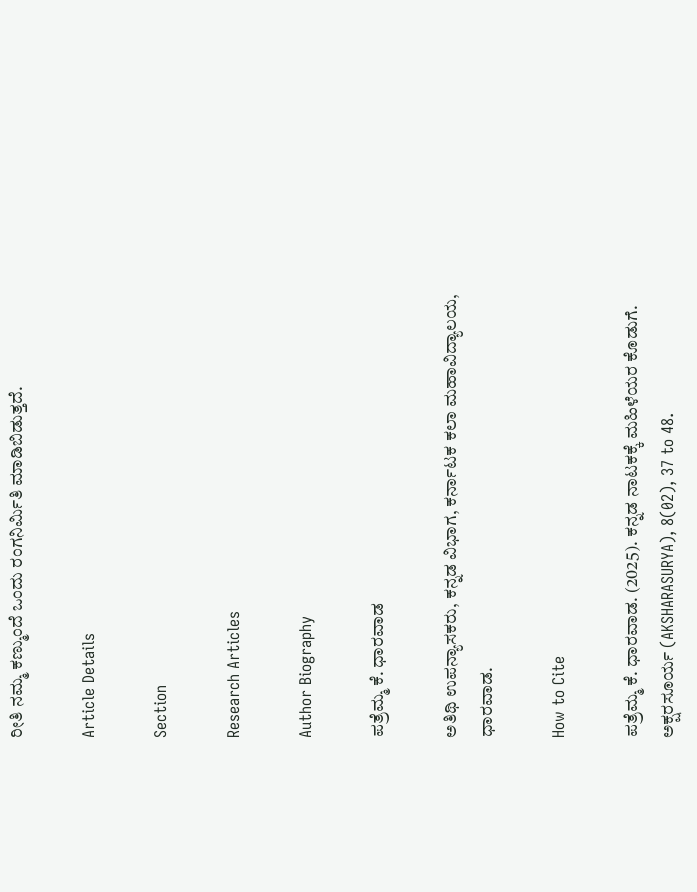ರೀತಿ ನಮ್ಮ ಕಣ್ಮುಂದೆ ಒಂದು ರಂಗನಿರ್ಮಿತಿ ಮಾಡಿಬಿಡುತ್ತದೆ.

Article Details

Section

Research Articles

Author Biography

ಪತ್ರೆಮ್ಮ ಕೆ. ಧಾರವಾಡ

ಅತಿಥಿ ಉಪನ್ಯಾಸಕರು, ಕನ್ನಡ ವಿಭಾಗ, ಕರ್ನಾಟಕ ಕಲಾ ಮಹಾವಿದ್ಯಾಲಯ, ಧಾರವಾಡ.

How to Cite

ಪತ್ರೆಮ್ಮ ಕೆ. ಧಾರವಾಡ. (2025). ಕನ್ನಡ ನಾಟಕಕ್ಕೆ ಮಹಿಳೆಯರ ಕೊಡುಗೆ. ಅಕ್ಷರಸೂರ್ಯ (AKSHARASURYA), 8(02), 37 to 48.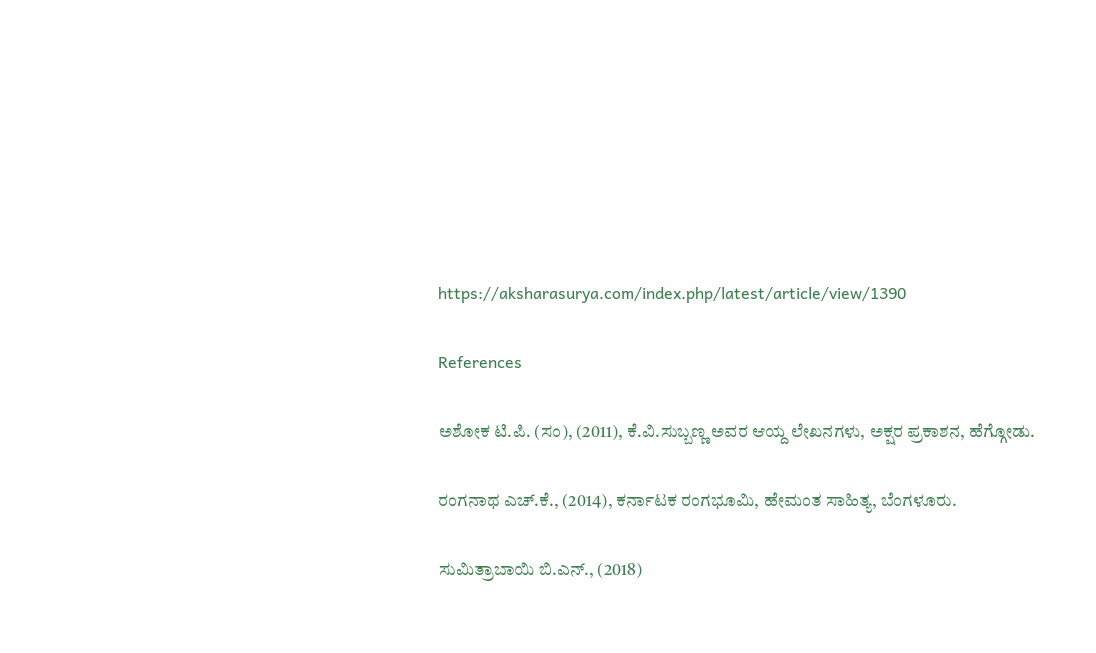https://aksharasurya.com/index.php/latest/article/view/1390

References

ಅಶೋಕ ಟಿ.ಪಿ. (ಸಂ), (2011), ಕೆ.ವಿ.ಸುಬ್ಬಣ್ಣ ಅವರ ಆಯ್ದ ಲೇಖನಗಳು, ಅಕ್ಷರ ಪ್ರಕಾಶನ, ಹೆಗ್ಗೋಡು.

ರಂಗನಾಥ ಎಚ್.ಕೆ., (2014), ಕರ್ನಾಟಕ ರಂಗಭೂಮಿ, ಹೇಮಂತ ಸಾಹಿತ್ಯ, ಬೆಂಗಳೂರು.

ಸುಮಿತ್ರಾಬಾಯಿ ಬಿ.ಎನ್., (2018)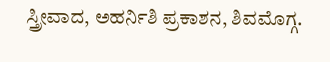ಸ್ತ್ರೀವಾದ, ಅಹರ್ನಿಶಿ ಪ್ರಕಾಶನ, ಶಿವಮೊಗ್ಗ.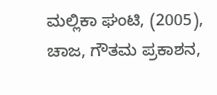ಮಲ್ಲಿಕಾ ಘಂಟಿ, (2005), ಚಾಜ, ಗೌತಮ ಪ್ರಕಾಶನ,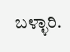ಬಳ್ಳಾರಿ.